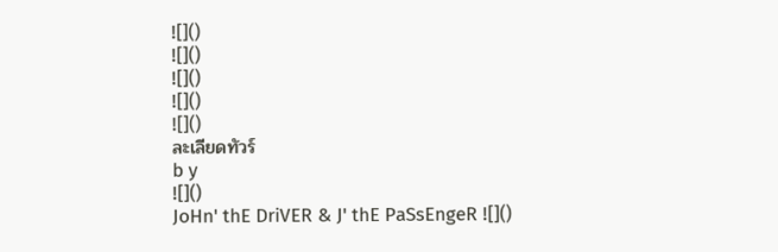![]()
![]()
![]()
![]()
![]()
ละเลียดทัวร์
b y
![]()
JoHn' thE DriVER & J' thE PaSsEngeR ![]()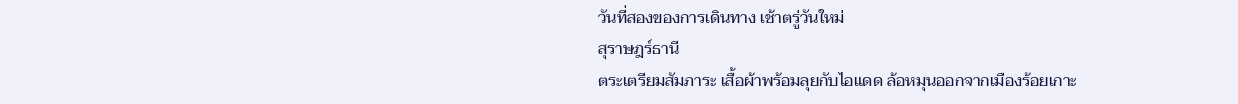วันที่สองของการเดินทาง เช้าตรู่วันใหม่
สุราษฎร์ธานี
ตระเตรียมสัมภาระ เสื้อผ้าพร้อมลุยกับไอแดด ล้อหมุนออกจากเมืองร้อยเกาะ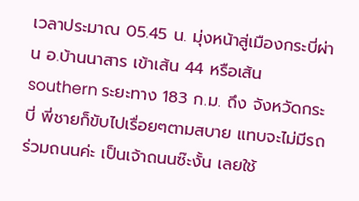เวลาประมาณ 05.45 น. มุ่งหน้าสู่เมืองกระบี่ผ่าน อ.บ้านนาสาร เข้าเส้น 44 หรือเส้น southern ระยะทาง 183 ก.ม. ถึง จังหวัดกระบี่ พี่ชายก็ขับไปเรื่อยๆตามสบาย แทบจะไม่มีรถร่วมถนนค่ะ เป็นเจ้าถนนซ๊ะงั้น เลยใช้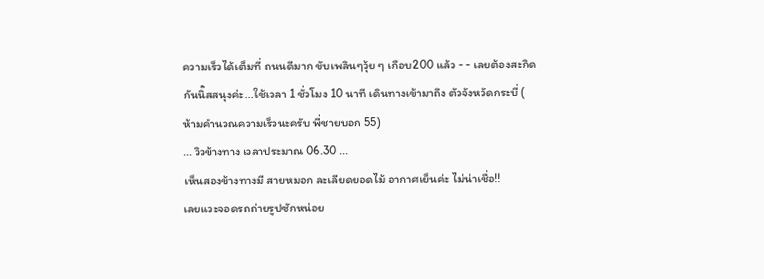ความเร็วได้เต็มที่ ถนนดีมาก ขับเพลินๆวุ้ย ๆ เกือบ200 แล้ว - - เลยต้องสะกิดกันนิ๊สสนุงค่ะ...ใช้เวลา 1 ชั่วโมง 10 นาที เดินทางเข้ามาถึง ตัวจังหวัดกระบี่ ( ห้ามคำนวณความเร็วนะครับ พี่ชายบอก 55)
... วิวข้างทาง เวลาประมาณ 06.30 ...
เห็นสองข้างทางมี สายหมอก ละเลียดยอดไม้ อากาศเย็นค่ะ ไม่น่าเชื่อ!!
เลยแวะจอดรถถ่ายรูปซักหน่อย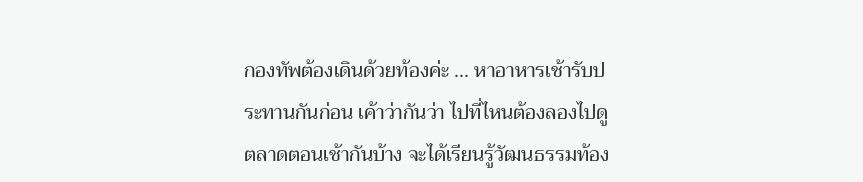กองทัพต้องเดินด้วยท้องค่ะ ... หาอาหารเช้ารับประทานกันก่อน เค้าว่ากันว่า ไปที่ไหนต้องลองไปดูตลาดตอนเช้ากันบ้าง จะได้เรียนรู้วัฒนธรรมท้อง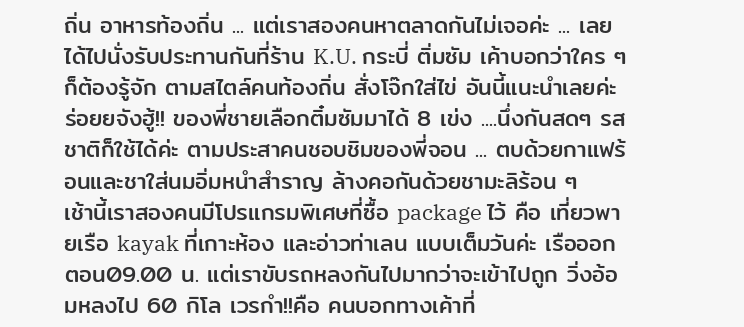ถิ่น อาหารท้องถิ่น ... แต่เราสองคนหาตลาดกันไม่เจอค่ะ ... เลยได้ไปนั่งรับประทานกันที่ร้าน K.U. กระบี่ ติ่มซัม เค้าบอกว่าใคร ๆ ก็ต้องรู้จัก ตามสไตล์คนท้องถิ่น สั่งโจ๊กใส่ไข่ อันนี้แนะนำเลยค่ะ ร่อยยจังฮู้!! ของพี่ชายเลือกติ๋มซัมมาได้ 8 เข่ง ....นึ่งกันสดๆ รสชาติก็ใช้ได้ค่ะ ตามประสาคนชอบชิมของพี่จอน ... ตบด้วยกาแฟร้อนและชาใส่นมอิ่มหนำสำราญ ล้างคอกันด้วยชามะลิร้อน ๆ
เช้านี้เราสองคนมีโปรแกรมพิเศษที่ซื้อ package ไว้ คือ เที่ยวพายเรือ kayak ที่เกาะห้อง และอ่าวท่าเลน แบบเต็มวันค่ะ เรือออกตอน09.00 น. แต่เราขับรถหลงกันไปมากว่าจะเข้าไปถูก วิ่งอ้อมหลงไป 60 กิโล เวรกำ!!คือ คนบอกทางเค้าที่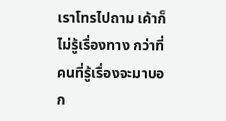เราโทรไปถาม เค้าก็ไม่รู้เรื่องทาง กว่าที่คนที่รู้เรื่องจะมาบอก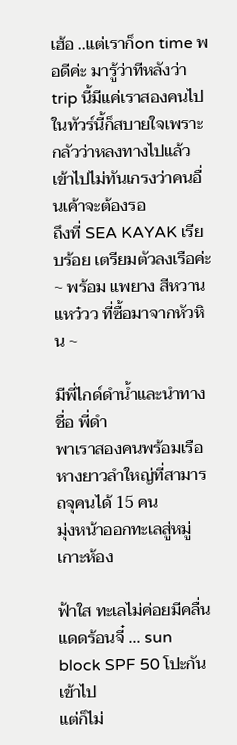เฮ้อ ..แต่เราก็on time พอดีค่ะ มารู้ว่าทีหลังว่า trip นี้มีแค่เราสองคนไปในทัวร์นี้ก็สบายใจเพราะกลัวว่าหลงทางไปแล้วเข้าไปไม่ทันเกรงว่าคนอื่นเค้าจะต้องรอ
ถึงที่ SEA KAYAK เรียบร้อย เตรียมตัวลงเรือค่ะ
~ พร้อม แพยาง สีหวานแหว๋วว ที่ซื้อมาจากหัวหิน ~

มีพี่ไกด์ดำน้ำและนำทาง ชื่อ พี่ดำ
พาเราสองคนพร้อมเรือหางยาวลำใหญ่ที่สามารถจุคนได้ 15 คน
มุ่งหน้าออกทะเลสู่หมู่เกาะห้อง

ฟ้าใส ทะเลไม่ค่อยมีคลื่น แดดร้อนจี๋ ... sun block SPF 50 โปะกันเข้าไป
แต่ก็ไม่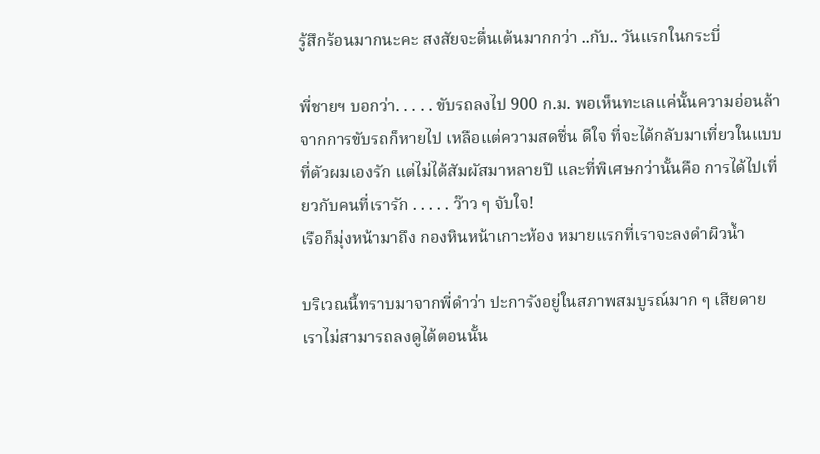รู้สึกร้อนมากนะคะ สงสัยจะตื่นเต้นมากกว่า ..กับ.. วันแรกในกระบี่

พี่ชายฯ บอกว่า. . . . . ขับรถลงไป 900 ก.ม. พอเห็นทะเลเเค่นั้นความอ่อนล้าจากการขับรถก็หายไป เหลือแต่ความสดชื่น ดีใจ ที่จะได้กลับมาเที่ยวในแบบที่ตัวผมเองรัก แต่ไม่ได้สัมผัสมาหลายปี และที่พิเศษกว่านั้นคือ การได้ไปเที่ยวกับคนที่เรารัก . . . . . ว๊าว ๆ จับใจ!
เรือก็มุ่งหน้ามาถึง กองหินหน้าเกาะห้อง หมายแรกที่เราจะลงดำผิวน้ำ

บริเวณนี้ทราบมาจากพี่ดำว่า ปะการังอยู่ในสภาพสมบูรณ์มาก ๆ เสียดายเราไม่สามารถลงดูได้ตอนนั้น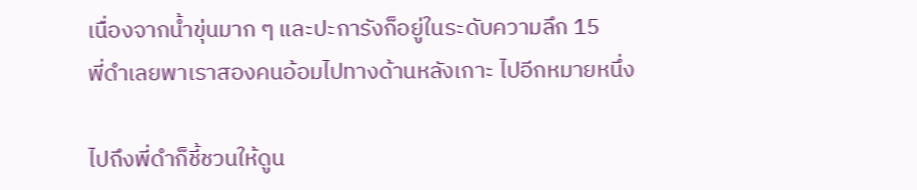เนื่องจากน้ำขุ่นมาก ๆ และปะการังก็อยู่ในระดับความลึก 15
พี่ดำเลยพาเราสองคนอ้อมไปทางด้านหลังเกาะ ไปอีกหมายหนึ่ง

ไปถึงพี่ดำก็ชี้ชวนให้ดูน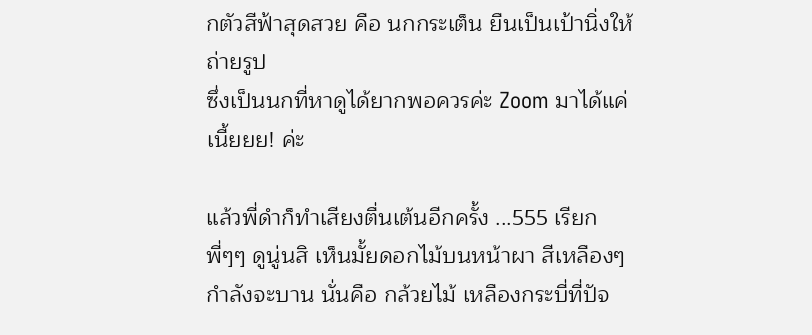กตัวสีฟ้าสุดสวย คือ นกกระเต็น ยืนเป็นเป้านิ่งให้ถ่ายรูป
ซึ่งเป็นนกที่หาดูได้ยากพอควรค่ะ Zoom มาได้แค่เนี้ยยย! ค่ะ

แล้วพี่ดำก็ทำเสียงตื่นเต้นอีกครั้ง ...555 เรียก พี่ๆๆ ดูนู่นสิ เห็นมั้ยดอกไม้บนหน้าผา สีเหลืองๆ กำลังจะบาน นั่นคือ กล้วยไม้ เหลืองกระบี่ที่ปัจ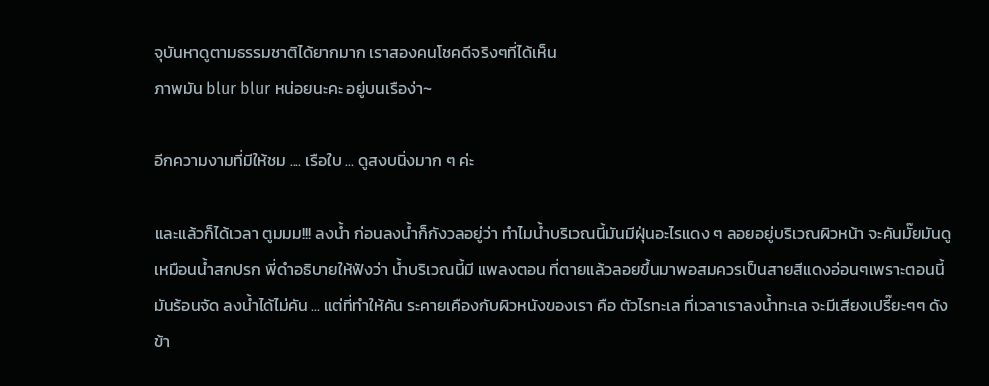จุบันหาดูตามธรรมชาติได้ยากมาก เราสองคนโชคดีจริงๆที่ได้เห็น
ภาพมัน blur blur หน่อยนะคะ อยู่บนเรือง่า~

อีกความงามที่มีให้ชม .... เรือใบ ... ดูสงบนิ่งมาก ๆ ค่ะ

และแล้วก็ได้เวลา ตูมมม!!! ลงน้ำ ก่อนลงน้ำก็กังวลอยู่ว่า ทำไมน้ำบริเวณนี้มันมีฝุ่นอะไรแดง ๆ ลอยอยู่บริเวณผิวหน้า จะคันมั๊ยมันดูเหมือนน้ำสกปรก พี่ดำอธิบายให้ฟังว่า น้ำบริเวณนี้มี แพลงตอน ที่ตายแล้วลอยขึ้นมาพอสมควรเป็นสายสีแดงอ่อนๆเพราะตอนนี้มันร้อนจัด ลงน้ำได้ไม่คัน ... แต่ที่ทำให้คัน ระคายเคืองกับผิวหนังของเรา คือ ตัวไรทะเล ที่เวลาเราลงน้ำทะเล จะมีเสียงเปรี๊ยะๆๆ ดังข้า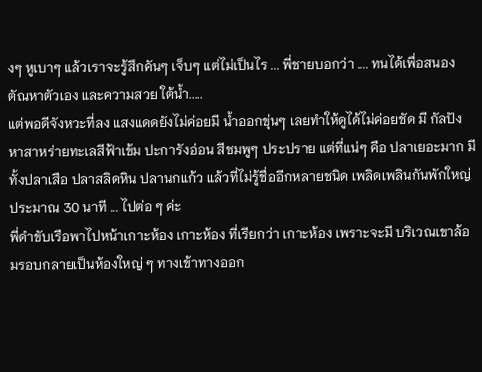งๆ หูเบาๆ แล้วเราจะรู้สึกคันๆ เจ็บๆ แต่ไม่เป็นไร ... พี่ชายบอกว่า .... ทนได้เพื่อสนองตัณหาตัวเอง และความสวย ใต้น้ำ.....
แต่พอดีจังหวะที่ลง แสงแดดยังไม่ค่อยมี น้ำออกขุ่นๆ เลยทำให้ดูได้ไม่ค่อยชัด มี กัลปังหาสาหร่ายทะเลสีฟ้าเข้ม ปะการังอ่อน สีชมพูๆ ประปราย แต่ที่แน่ๆ คือ ปลาเยอะมาก มีทั้งปลาเสือ ปลาสลิดหิน ปลานกแก้ว แล้วที่ไม่รู้ชื่ออีกหลายชนิด เพลิดเพลินกันพักใหญ่ประมาณ 30 นาที ... ไปต่อ ๆ ค่ะ
พี่ดำขับเรือพาไปหน้าเกาะห้อง เกาะห้อง ที่เรียกว่า เกาะห้อง เพราะจะมี บริเวณเขาล้อมรอบกลายเป็นห้องใหญ่ ๆ ทางเข้าทางออก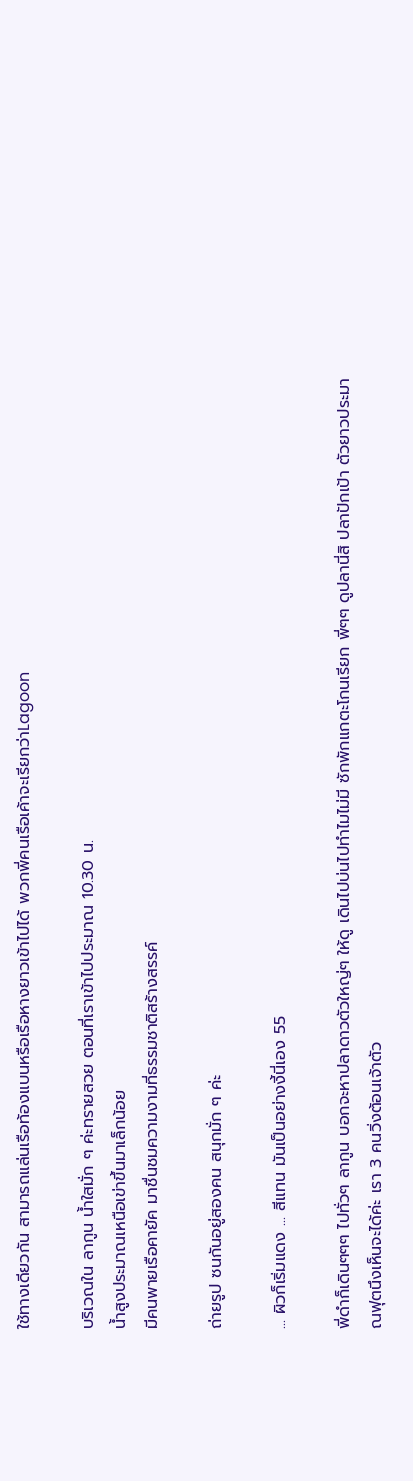ใช้ทางเดียวกัน สามารถแล่นเรือท้องแบนหรือเรือหางยาวเข้าไปได้ พวกพี่คนเรือเค้าจะเรียกว่าLagoon

บริเวณใน ลากูน น้ำใสมั่ก ๆ ค่ะทรายสวย ตอนที่เราเข้าไปประมาณ 10.30 น.
น้ำสูงประมาณเหนือเข่าขึ้นมาเล็กน้อย
มีคนพายเรือคายัค มาชื่นชมความงามที่ธรรมชาติสร้างสรรค์

ถ่ายรูป ซนกันอยู่สองคน สนุกมั่ก ๆ ค่ะ

... ผิวก็เริ่มแดง ... สีแทน มันเป็นอย่างงี้นี่เอง 55

พี่ดำก็เดินๆๆๆ ไปทั่วๆ ลากูน บอกจะหาปลาดาวตัวใหญ่ๆ ให้ดู เดินไปบ่นไปทำไมไม่มี ซักพักแกตะโกนเรียก พี่ๆๆ ดูปลานี่สิ ปลาปักเป้า ตัวยาวประมาณฟุตนึงเห็นจะได้ค่ะ เรา 3 คนวิ่งต้อนเจ้าตัว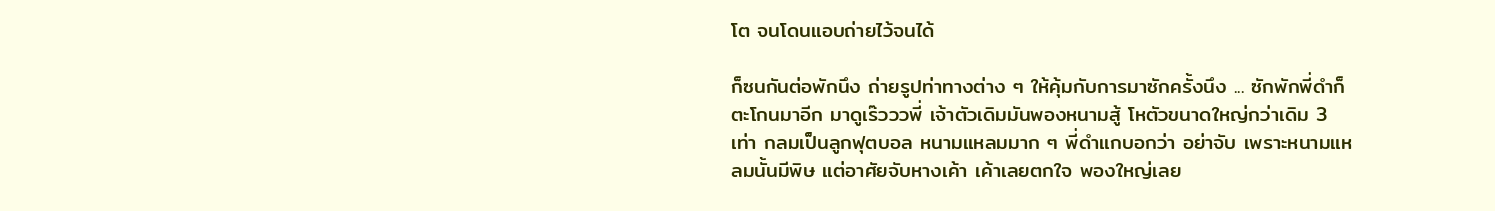โต จนโดนแอบถ่ายไว้จนได้

ก็ซนกันต่อพักนึง ถ่ายรูปท่าทางต่าง ๆ ให้คุ้มกับการมาซักครั้งนึง ... ซักพักพี่ดำก็ตะโกนมาอีก มาดูเร๊วววพี่ เจ้าตัวเดิมมันพองหนามสู้ โหตัวขนาดใหญ่กว่าเดิม 3 เท่า กลมเป็นลูกฟุตบอล หนามแหลมมาก ๆ พี่ดำแกบอกว่า อย่าจับ เพราะหนามแหลมนั้นมีพิษ แต่อาศัยจับหางเค้า เค้าเลยตกใจ พองใหญ่เลย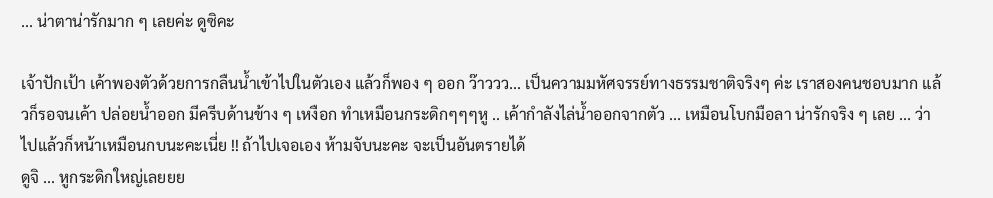... น่าตาน่ารักมาก ๆ เลยค่ะ ดูซิคะ

เจ้าปักเป้า เค้าพองตัวด้วยการกลืนน้ำเข้าไปในตัวเอง แล้วก็พอง ๆ ออก ว๊าววว... เป็นความมหัศจรรย์ทางธรรมชาติจริงๆ ค่ะ เราสองคนชอบมาก แล้วก็รอจนเค้า ปล่อยน้ำออก มีครีบด้านข้าง ๆ เหงือก ทำเหมือนกระดิกๆๆๆหู .. เค้ากำลังไล่น้ำออกจากตัว ... เหมือนโบกมือลา น่ารักจริง ๆ เลย ... ว่าไปแล้วก็หน้าเหมือนกบนะคะเนี่ย !! ถ้าไปเจอเอง ห้ามจับนะคะ จะเป็นอันตรายได้
ดูจิ ... หูกระดิกใหญ่เลยยย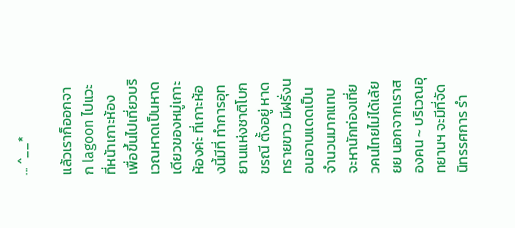... ^__*

แล้วเราก็ออกจาก lagoon ไปแวะที่หน้าเกาะห้อง เพื่อขึ้นไปเที่ยวบริเวณหาดเป็นหาดเดียวของหมู่เกาะห้องค่ะ ที่เกาะห้องนี้มีที่ ทำการอุทยานแห่งชาติโบกขรณี ตั้งอยู่ หาดทรายขาว มีฝรั่งนอนอาบแดดเป็นจำนวนมากแทบจะหานักท่องเที่ยวคนไทยไม่ได้เล้ยยย นอกจากเราสองคน ~ บริเวณอุทยานฯ จะมีที่จัดนิทรรศการ รำ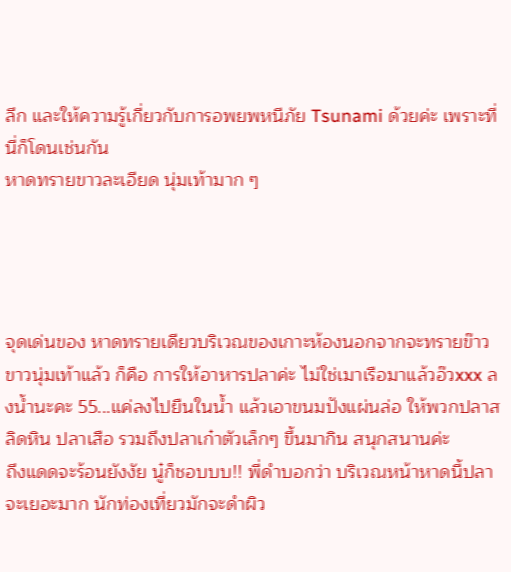ลึก และให้ความรู้เกี่ยวกับการอพยพหนีภัย Tsunami ด้วยค่ะ เพราะที่นี่ก็โดนเช่นกัน
หาดทรายขาวละเอียด นุ่มเท้ามาก ๆ




จุดเด่นของ หาดทรายเดียวบริเวณของเกาะห้องนอกจากจะทรายข๊าวขาวนุ่มเท้าแล้ว ก็คือ การให้อาหารปลาค่ะ ไม่ใช่เมาเรือมาแล้วอ๊วxxx ลงน้ำนะคะ 55...แค่ลงไปยืนในน้ำ แล้วเอาขนมปังแผ่นล่อ ให้พวกปลาสลิดหิน ปลาเสือ รวมถึงปลาเก๋าตัวเล็กๆ ขึ้นมากิน สนุกสนานค่ะ
ถึงแดดจะร้อนยังงัย นู๋ก็ชอบบบ!! พี่ดำบอกว่า บริเวณหน้าหาดนี้ปลาจะเยอะมาก นักท่องเที่ยวมักจะดำผิว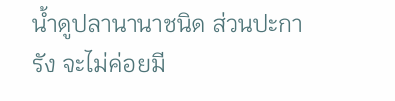น้ำดูปลานานาชนิด ส่วนปะการัง จะไม่ค่อยมี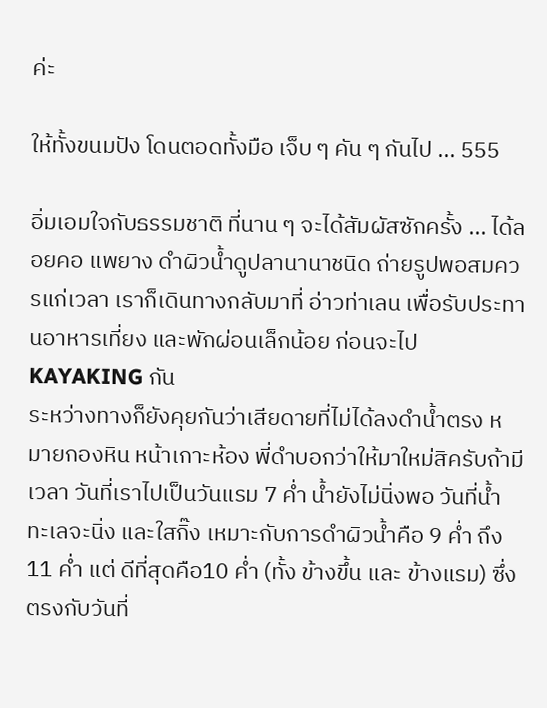ค่ะ

ให้ทั้งขนมปัง โดนตอดทั้งมือ เจ็บ ๆ คัน ๆ กันไป ... 555

อิ่มเอมใจกับธรรมชาติ ที่นาน ๆ จะได้สัมผัสซักครั้ง ... ได้ลอยคอ แพยาง ดำผิวน้ำดูปลานานาชนิด ถ่ายรูปพอสมควรแก่เวลา เราก็เดินทางกลับมาที่ อ่าวท่าเลน เพื่อรับประทานอาหารเที่ยง และพักผ่อนเล็กน้อย ก่อนจะไป KAYAKING กัน
ระหว่างทางก็ยังคุยกันว่าเสียดายที่ไม่ได้ลงดำน้ำตรง หมายกองหิน หน้าเกาะห้อง พี่ดำบอกว่าให้มาใหม่สิครับถ้ามีเวลา วันที่เราไปเป็นวันแรม 7 ค่ำ น้ำยังไม่นิ่งพอ วันที่น้ำทะเลจะนิ่ง และใสกิ๊ง เหมาะกับการดำผิวน้ำคือ 9 ค่ำ ถึง 11 ค่ำ แต่ ดีที่สุดคือ10 ค่ำ (ทั้ง ข้างขึ้น และ ข้างแรม) ซึ่งตรงกับวันที่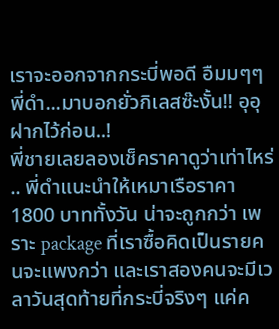เราจะออกจากกระบี่พอดี อืมมๆๆ พี่ดำ...มาบอกยั่วกิเลสซ๊ะงั้น!! อุอุ ฝากไว้ก่อน..!
พี่ชายเลยลองเช็คราคาดูว่าเท่าไหร่ .. พี่ดำแนะนำให้เหมาเรือราคา 1800 บาททั้งวัน น่าจะถูกกว่า เพราะ package ที่เราซื้อคิดเป็นรายคนจะแพงกว่า และเราสองคนจะมีเวลาวันสุดท้ายที่กระบี่จริงๆ แค่ค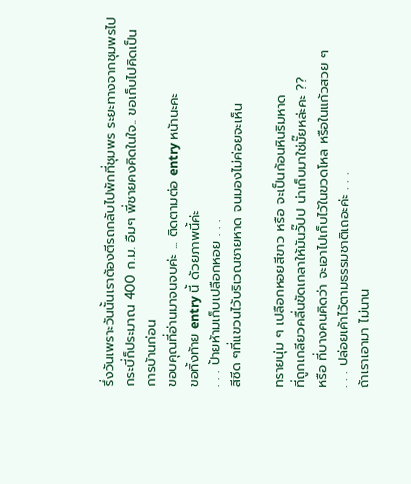รึ่งวันเพราะวันนั้นเราต้องตีรถกลับไปพักที่ชุมพร ระยะทางจากชุมพรไปกระบี่ก็ประมาณ 400 ก.ม. อืมๆ พี่ชายคงคิดในใจ.. ขอเก็บไปคิดเป็นการบ้านก่อน
ขอบคุณที่อ่านมาจนจบค่ะ ... ติดตามต่อ entry หน้านะคะ
ขอทิ้งท้าย entry นี้ ด้วยภาพนี้ค่ะ
. . . ป้ายห้ามเก็บเปลือกหอย . . .
สีซีด ๆที่แขวนไว้บริเวณชายหาด จนมองไม่ค่อยจะเห็น

ทรายนุ่ม ๆ เปลือกหอยสีขาว หรือ จะเป็นก้อนหินริมหาด
ที่ถูกเกลียวคลื่นขัดเกลาให้มันวั๊ปป น่าเก็บมาใช่มั๊ยหล่ะคะ ??
หรือ ที่บางคนคิดว่า จะเอาไปเก็บไว้ในขวดโหล หรือในแก้วสวย ๆ
. . . ปล่อยเค้าไว้ตามธรรมชาติเถอะค่ะ . . .
ถ้าเราเอามา ไม่นาน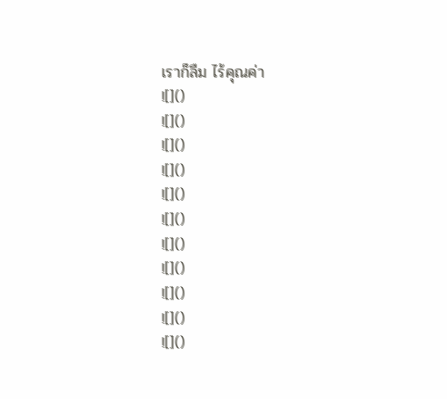เราก็ลืม ไร้คุณค่า
![]()
![]()
![]()
![]()
![]()
![]()
![]()
![]()
![]()
![]()
![]()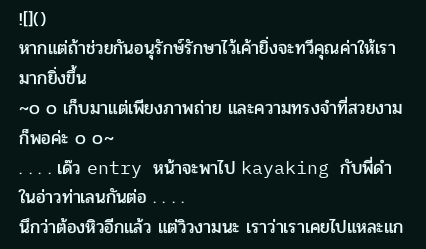![]()
หากแต่ถ้าช่วยกันอนุรักษ์รักษาไว้เค้ายิ่งจะทวีคุณค่าให้เรามากยิ่งขึ้น
~๐ ๐ เก็บมาแต่เพียงภาพถ่าย และความทรงจำที่สวยงาม ก็พอค่ะ ๐ ๐~
. . . . เด๊ว entry หน้าจะพาไป kayaking กับพี่ดำ ในอ่าวท่าเลนกันต่อ . . . .
นึกว่าต้องหิวอีกแล้ว แต่วิวงามนะ เราว่าเราเคยไปแหละแก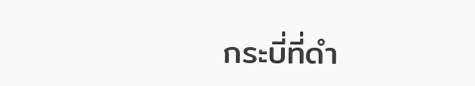กระบี่ที่ดำ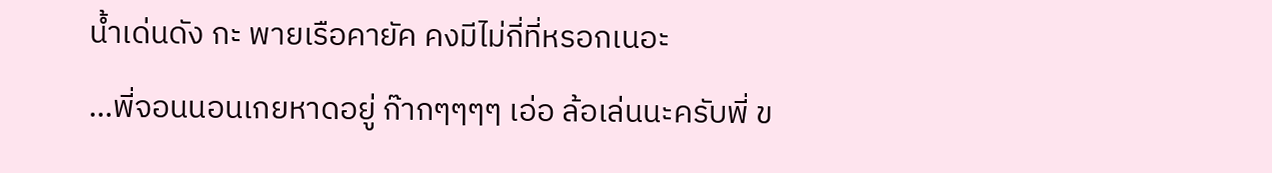น้ำเด่นดัง กะ พายเรือคายัค คงมีไม่กี่ที่หรอกเนอะ
...พี่จอนนอนเกยหาดอยู่ ก๊ากๆๆๆๆ เอ่อ ล้อเล่นนะครับพี่ ข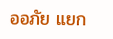ออภัย แยก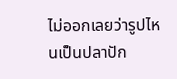ไม่ออกเลยว่ารูปไหนเป็นปลาปัก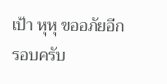เป้า หุหุ ขออภัยอีกรอบครับ